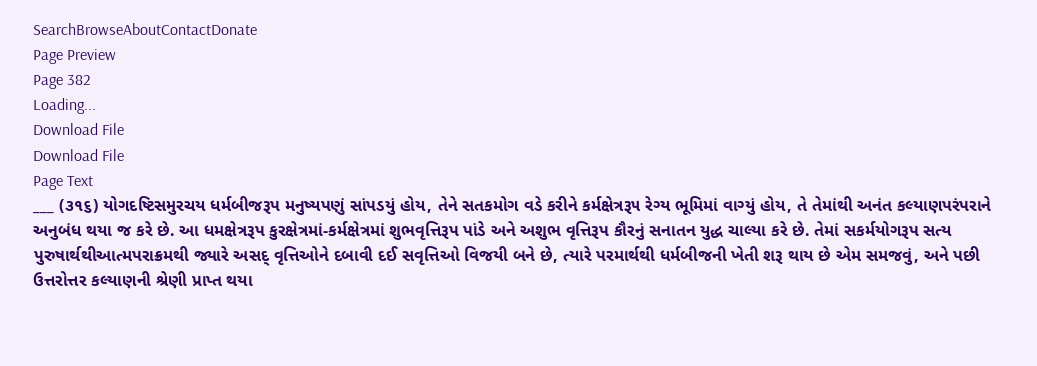SearchBrowseAboutContactDonate
Page Preview
Page 382
Loading...
Download File
Download File
Page Text
___ (૩૧૬) યોગદષ્ટિસમુરચય ધર્મબીજરૂપ મનુષ્યપણું સાંપડયું હોય, તેને સતકમોગ વડે કરીને કર્મક્ષેત્રરૂ૫ રેગ્ય ભૂમિમાં વાગ્યું હોય, તે તેમાંથી અનંત કલ્યાણપરંપરાને અનુબંધ થયા જ કરે છે. આ ધમક્ષેત્રરૂપ કુરક્ષેત્રમાં-કર્મક્ષેત્રમાં શુભવૃત્તિરૂપ પાંડે અને અશુભ વૃત્તિરૂપ કૌરનું સનાતન યુદ્ધ ચાલ્યા કરે છે. તેમાં સકર્મયોગરૂપ સત્ય પુરુષાર્થથીઆત્મપરાક્રમથી જ્યારે અસદ્ વૃત્તિઓને દબાવી દઈ સવૃત્તિઓ વિજયી બને છે, ત્યારે પરમાર્થથી ધર્મબીજની ખેતી શરૂ થાય છે એમ સમજવું, અને પછી ઉત્તરોત્તર કલ્યાણની શ્રેણી પ્રાપ્ત થયા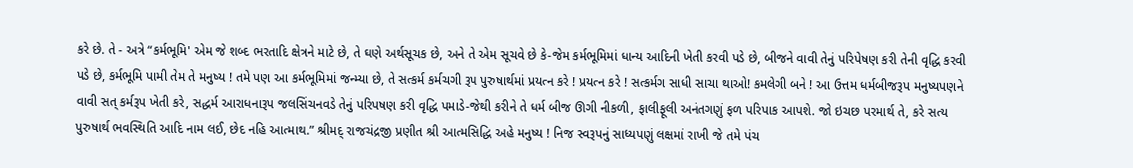કરે છે. તે - અત્રે “કર્મભૂમિ' એમ જે શબ્દ ભરતાદિ ક્ષેત્રને માટે છે, તે ઘણે અર્થસૂચક છે, અને તે એમ સૂચવે છે કે-જેમ કર્મભૂમિમાં ધાન્ય આદિની ખેતી કરવી પડે છે, બીજને વાવી તેનું પરિપેષણ કરી તેની વૃદ્ધિ કરવી પડે છે, કર્મભૂમિ પામી તેમ તે મનુષ્ય ! તમે પણ આ કર્મભૂમિમાં જન્મ્યા છે, તે સત્કર્મ કર્મચગી રૂ૫ પુરુષાર્થમાં પ્રયત્ન કરે ! પ્રયત્ન કરે ! સત્કર્મગ સાધી સાચા થાઓ! કમલેગી બને ! આ ઉત્તમ ધર્મબીજરૂપ મનુષ્યપણને વાવી સત્ કર્મરૂપ ખેતી કરે, સદ્ધર્મ આરાધનારૂપ જલસિંચનવડે તેનું પરિપષણ કરી વૃદ્ધિ પમાડે-જેથી કરીને તે ધર્મ બીજ ઊગી નીકળી, ફાલીફૂલી અનંતગણું ફળ પરિપાક આપશે. જો ઇચછ પરમાર્થ તે, કરે સત્ય પુરુષાર્થ ભવસ્થિતિ આદિ નામ લઈ, છેદ નહિ આત્માથ.” શ્રીમદ્ રાજચંદ્રજી પ્રણીત શ્રી આત્મસિદ્ધિ અહે મનુષ્ય ! નિજ સ્વરૂપનું સાધ્યપણું લક્ષમાં રાખી જે તમે પંચ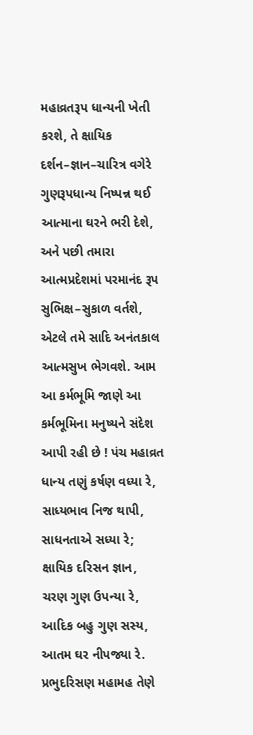મહાવ્રતરૂપ ધાન્યની ખેતી કરશે, તે ક્ષાયિક દર્શન–જ્ઞાન–ચારિત્ર વગેરે ગુણરૂપધાન્ય નિષ્પન્ન થઈ આત્માના ઘરને ભરી દેશે, અને પછી તમારા આત્મપ્રદેશમાં પરમાનંદ રૂપ સુભિક્ષ–સુકાળ વર્તશે, એટલે તમે સાદિ અનંતકાલ આત્મસુખ ભેગવશે. આમ આ કર્મભૂમિ જાણે આ કર્મભૂમિના મનુષ્યને સંદેશ આપી રહી છે ! પંચ મહાવ્રત ધાન્ય તણું કર્ષણ વધ્યા રે, સાધ્યભાવ નિજ થાપી, સાધનતાએ સધ્યા રે; ક્ષાયિક દરિસન જ્ઞાન, ચરણ ગુણ ઉપન્યા રે, આદિક બહુ ગુણ સસ્ય, આતમ ઘર નીપજ્યા રે. પ્રભુદરિસણ મહામહ તેણે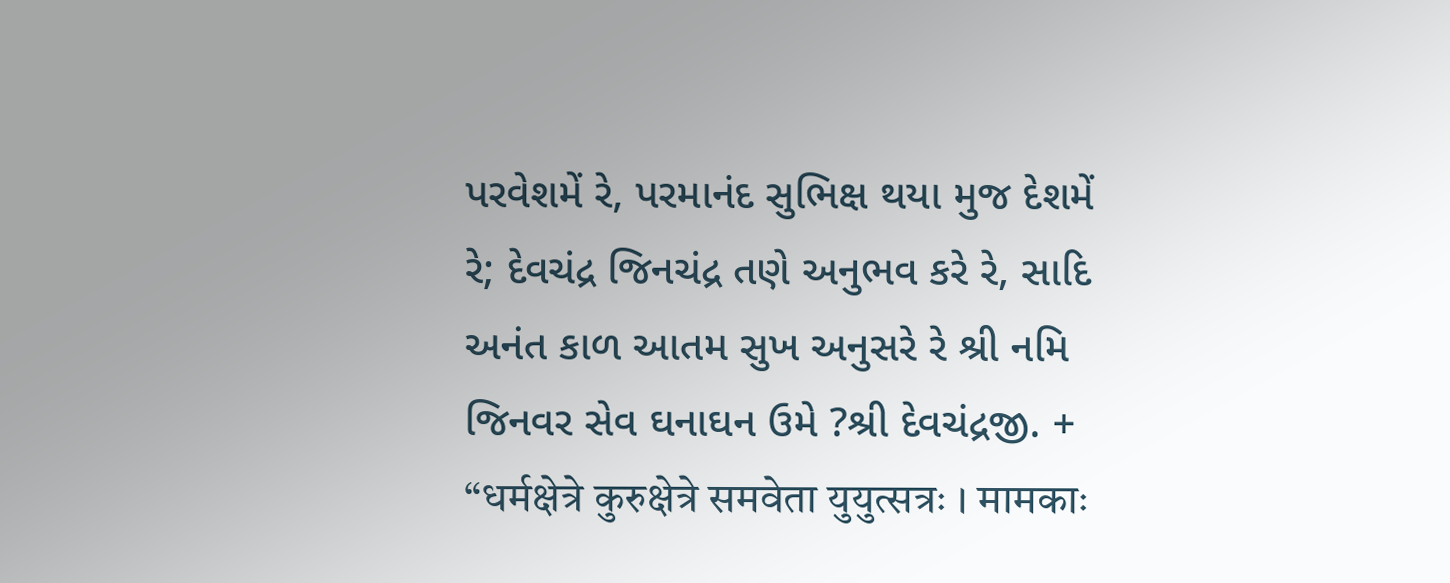પરવેશમેં રે, પરમાનંદ સુભિક્ષ થયા મુજ દેશમેં રે; દેવચંદ્ર જિનચંદ્ર તણે અનુભવ કરે રે, સાદિ અનંત કાળ આતમ સુખ અનુસરે રે શ્રી નમિ જિનવર સેવ ઘનાઘન ઉમે ?શ્રી દેવચંદ્રજી. + “धर्मक्षेत्रे कुरुक्षेत्रे समवेता युयुत्सत्रः । मामकाः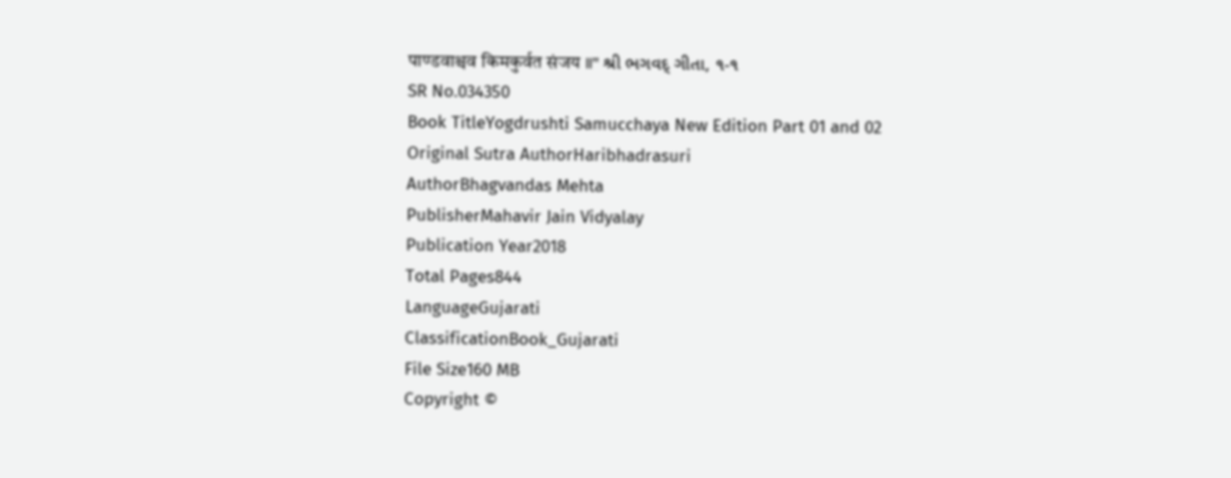पाण्डवाश्चव किमकुर्वत संजय ॥" શ્રી ભગવદ્ ગીતા, ૧-૧
SR No.034350
Book TitleYogdrushti Samucchaya New Edition Part 01 and 02
Original Sutra AuthorHaribhadrasuri
AuthorBhagvandas Mehta
PublisherMahavir Jain Vidyalay
Publication Year2018
Total Pages844
LanguageGujarati
ClassificationBook_Gujarati
File Size160 MB
Copyright ©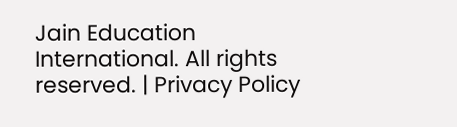Jain Education International. All rights reserved. | Privacy Policy